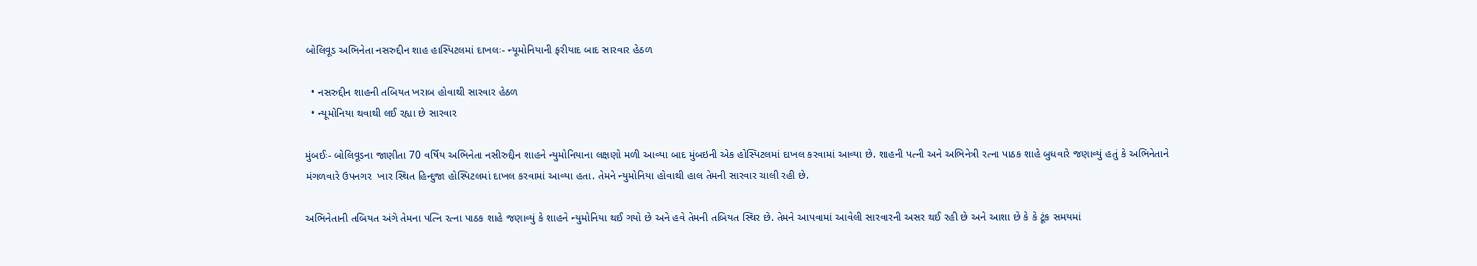બોલિવૂડ અભિનેતા નસરુદ્દીન શાહ હાસ્પિટલમાં દાખલઃ- ન્યૂમોનિયાની ફરીયાદ બાદ સારવાર હેઠળ

  • નસરુદ્દીન શાહની તબિયત ખરાબ હોવાથી સારવાર હેઠળ
  • ન્યૂમોનિયા થવાથી લઈ રહ્યા છે સારવાર

મુંબઈઃ- બોલિવૂડના જાણીતા 70 વર્ષિય અભિનેતા નસીરુદ્દીન શાહને ન્યુમોનિયાના લક્ષણો મળી આવ્યા બાદ મુંબઇની એક હોસ્પિટલમાં દાખલ કરવામાં આવ્યા છે. શાહની પત્ની અને અભિનેત્રી રત્ના પાઠક શાહે બુધવારે જણાવ્યું હતું કે અભિનેતાને મંગળવારે ઉપનગર  ખાર સ્થિત હિન્દુજા હોસ્પિટલમાં દાખલ કરવામાં આવ્યા હતા. તેમને ન્યુમોનિયા હોવાથી હાલ તેમની સારવાર ચાલી રહી છે.

અભિનેતાની તબિયત અંગે તેમના પત્નિ રત્ના પાઠક શાહે જણાવ્યું કે શાહને ન્યુમોનિયા થઈ ગયો છે અને હવે તેમની તબિયત સ્થિર છે. તેમને આપવામાં આવેલી સારવારની અસર થઈ રહી છે અને આશા છે કે કે ટૂંક સમયમાં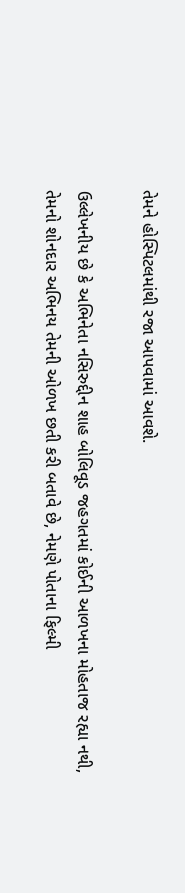તેમને હોસ્પિટલમાંથી રજા આપવામાં આવશે.

ઉલ્લેખનીય છે કે અભિનેતા નસિરુદ્દીન શાહ બોલિવૂડ જહગતમાં કોઈની આળખના મોહતાજ રહ્યા નથી, તેમનો શોનદાર અભિનય તેમની ઓળખ છતી કરી બતાવે છે, નેમણે પોતાના ફિલ્મી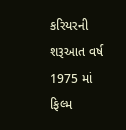કરિયરની શરૂઆત વર્ષ 1975 માં ફિલ્મ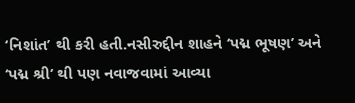‘નિશાંત’ થી કરી હતી.નસીરુદ્દીન શાહને ‘પદ્મ ભૂષણ’ અને ‘પદ્મ શ્રી’ થી પણ નવાજવામાં આવ્યા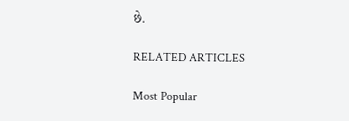છે.

RELATED ARTICLES

Most Popular